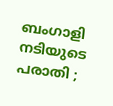ബംഗാളി നടിയുടെ പരാതി ;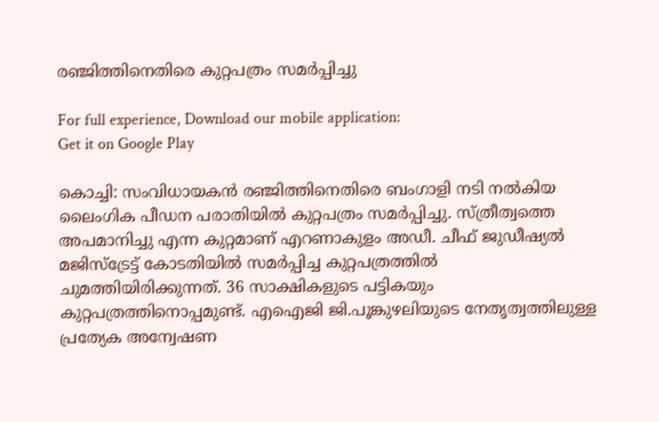രഞ്ജിത്തിനെതിരെ കുറ്റപത്രം സമര്‍പ്പിച്ചു

For full experience, Download our mobile application:
Get it on Google Play

കൊച്ചി: സംവിധായകന്‍ രഞ്ജിത്തിനെതിരെ ബംഗാളി നടി നല്‍കിയ ലൈംഗിക പീഡന പരാതിയില്‍ കുറ്റപത്രം സമര്‍പ്പിച്ചു. സ്ത്രീത്വത്തെ അപമാനിച്ചു എന്ന കുറ്റമാണ് എറണാകുളം അഡീ. ചീഫ് ജുഡീഷ്യല്‍ മജിസ്ട്രേട്ട് കോടതിയില്‍ സമര്‍പ്പിച്ച കുറ്റപത്രത്തില്‍ ചുമത്തിയിരിക്കുന്നത്. 36 സാക്ഷികളുടെ പട്ടികയും കുറ്റപത്രത്തിനൊപ്പമുണ്ട്. എഐജി ജി.പൂങ്കുഴലിയുടെ നേതൃത്വത്തിലുള്ള പ്രത്യേക അന്വേഷണ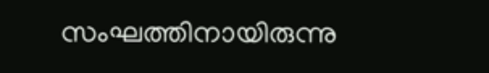സംഘത്തിനായിരുന്നു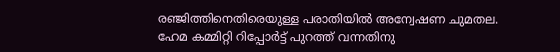രഞ്ജിത്തിനെതിരെയുള്ള പരാതിയില്‍ അന്വേഷണ ചുമതല. ഹേമ കമ്മിറ്റി റിപ്പോര്‍ട്ട് പുറത്ത് വന്നതിനു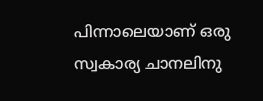പിന്നാലെയാണ് ഒരു സ്വകാര്യ ചാനലിനു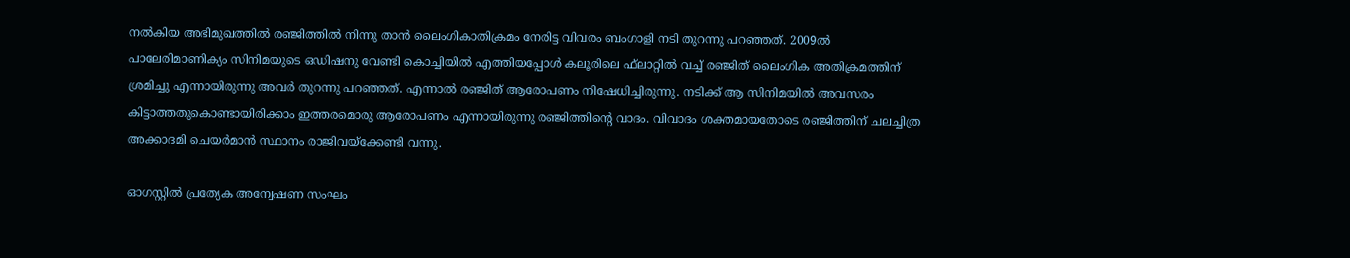നല്‍കിയ അഭിമുഖത്തില്‍ രഞ്ജിത്തില്‍ നിന്നു താന്‍ ലൈംഗികാതിക്രമം നേരിട്ട വിവരം ബംഗാളി നടി തുറന്നു പറഞ്ഞത്. 2009ല്‍ പാലേരിമാണിക്യം സിനിമയുടെ ഒഡിഷനു വേണ്ടി കൊച്ചിയില്‍ എത്തിയപ്പോള്‍ കലൂരിലെ ഫ്‌ലാറ്റില്‍ വച്ച് രഞ്ജിത് ലൈംഗിക അതിക്രമത്തിന് ശ്രമിച്ചു എന്നായിരുന്നു അവര്‍ തുറന്നു പറഞ്ഞത്. എന്നാല്‍ രഞ്ജിത് ആരോപണം നിഷേധിച്ചിരുന്നു. നടിക്ക് ആ സിനിമയില്‍ അവസരം കിട്ടാത്തതുകൊണ്ടായിരിക്കാം ഇത്തരമൊരു ആരോപണം എന്നായിരുന്നു രഞ്ജിത്തിന്റെ വാദം. വിവാദം ശക്തമായതോടെ രഞ്ജിത്തിന് ചലച്ചിത്ര അക്കാദമി ചെയര്‍മാന്‍ സ്ഥാനം രാജിവയ്‌ക്കേണ്ടി വന്നു.

ഓഗസ്റ്റില്‍ പ്രത്യേക അന്വേഷണ സംഘം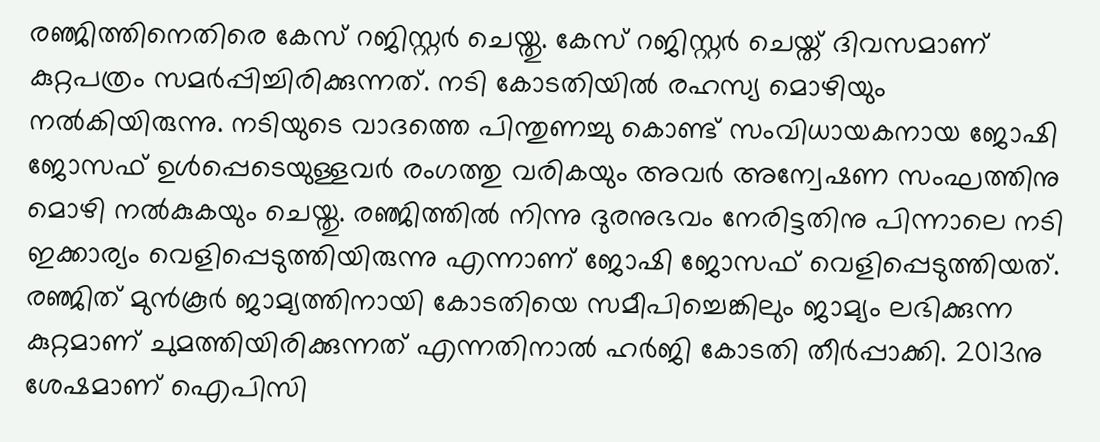രഞ്ജിത്തിനെതിരെ കേസ് റജിസ്റ്റര്‍ ചെയ്തു. കേസ് റജിസ്റ്റര്‍ ചെയ്ത് ദിവസമാണ് കുറ്റപത്രം സമര്‍പ്പിച്ചിരിക്കുന്നത്. നടി കോടതിയില്‍ രഹസ്യ മൊഴിയും നല്‍കിയിരുന്നു. നടിയുടെ വാദത്തെ പിന്തുണച്ചു കൊണ്ട് സംവിധായകനായ ജോഷി ജോസഫ് ഉള്‍പ്പെടെയുള്ളവര്‍ രംഗത്തു വരികയും അവര്‍ അന്വേഷണ സംഘത്തിനു മൊഴി നല്‍കുകയും ചെയ്തു. രഞ്ജിത്തില്‍ നിന്നു ദുരനുഭവം നേരിട്ടതിനു പിന്നാലെ നടി ഇക്കാര്യം വെളിപ്പെടുത്തിയിരുന്നു എന്നാണ് ജോഷി ജോസഫ് വെളിപ്പെടുത്തിയത്. രഞ്ജിത് മുന്‍കൂര്‍ ജാമ്യത്തിനായി കോടതിയെ സമീപിച്ചെങ്കിലും ജാമ്യം ലഭിക്കുന്ന കുറ്റമാണ് ചുമത്തിയിരിക്കുന്നത് എന്നതിനാല്‍ ഹര്‍ജി കോടതി തീര്‍പ്പാക്കി. 2013നു ശേഷമാണ് ഐപിസി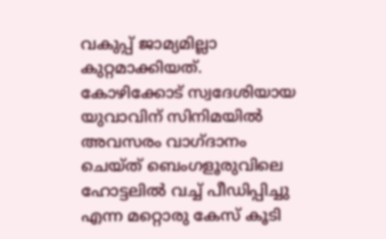വകുപ്പ് ജാമ്യമില്ലാ കുറ്റമാക്കിയത്. കോഴിക്കോട് സ്വദേശിയായ യുവാവിന് സിനിമയില്‍ അവസരം വാഗ്ദാനം ചെയ്ത് ബെംഗളൂരുവിലെ ഹോട്ടലില്‍ വച്ച് പീഡിപ്പിച്ചു എന്ന മറ്റൊരു കേസ് കൂടി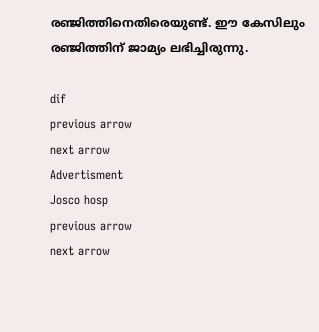രഞ്ജിത്തിനെതിരെയുണ്ട്. ഈ കേസിലും രഞ്ജിത്തിന് ജാമ്യം ലഭിച്ചിരുന്നു.

dif
previous arrow
next arrow
Advertisment
Josco hosp
previous arrow
next arrow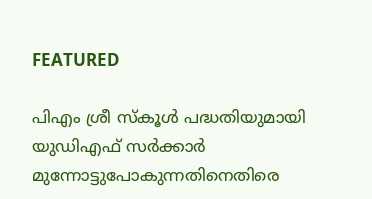FEATURED

പിഎം ശ്രീ സ്കൂൾ പദ്ധതിയുമായി യുഡിഎഫ് സർക്കാർ മുന്നോട്ടുപോകുന്നതിനെതിരെ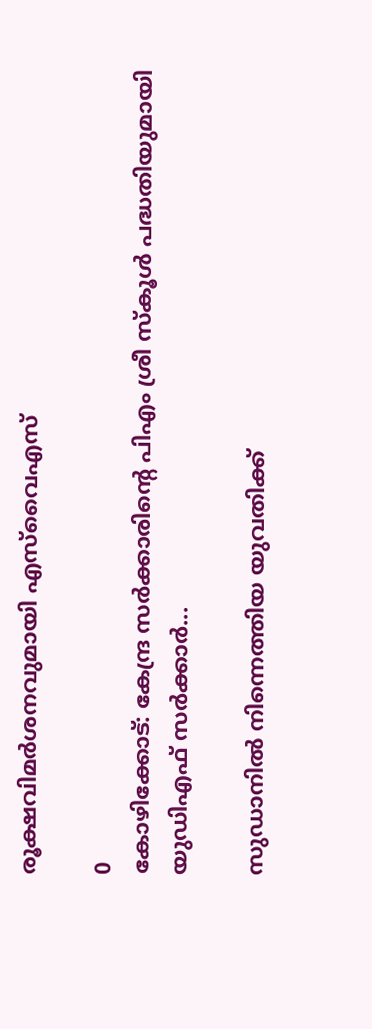രൂക്ഷവിമർശനവുമായി എസ്‌വൈഎസ്

0
കോഴിക്കോട്: കേന്ദ്ര സർക്കാരിന്റെ പിഎം ശ്രീ സ്കൂൾ പദ്ധതിയുമായി യുഡിഎഫ് സർക്കാർ...

സുഡാനിൽ നിന്നെത്തിയ യുവതിക്ക്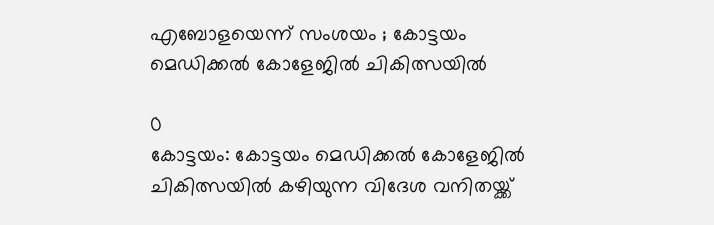എബോളയെന്ന് സംശയം ; കോട്ടയം മെഡിക്കൽ കോളേജിൽ ചികിത്സയിൽ

0
കോട്ടയം: കോട്ടയം മെഡിക്കൽ കോളേജിൽ ചികിത്സയിൽ കഴിയുന്ന വിദേശ വനിതയ്ക്ക്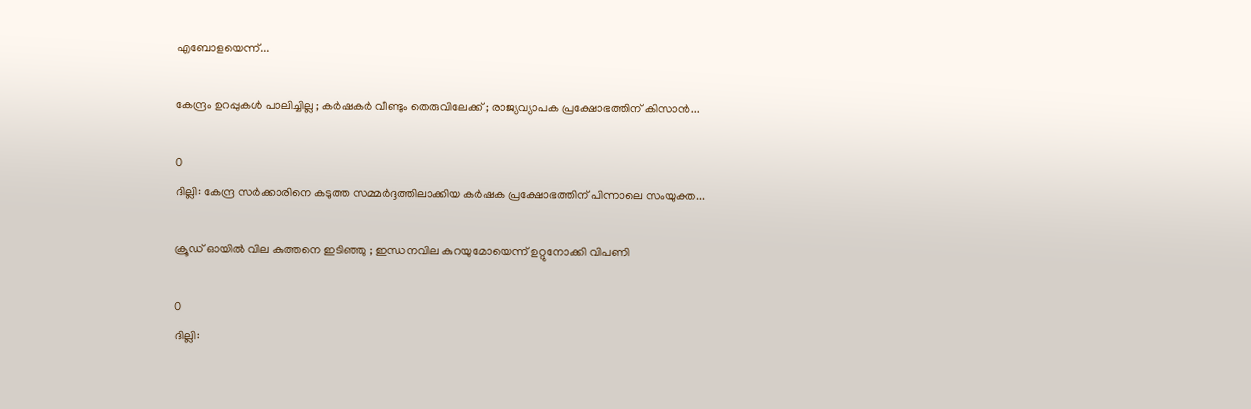എബോളയെന്ന്...

കേന്ദ്രം ഉറപ്പുകൾ പാലിച്ചില്ല ; കർഷകര്‍ വീണ്ടും തെരുവിലേക്ക് ; രാജ്യവ്യാപക പ്രക്ഷോഭത്തിന് കിസാൻ...

0
ദില്ലി: കേന്ദ്ര സര്‍ക്കാരിനെ കടുത്ത സമ്മര്‍ദ്ദത്തിലാക്കിയ കര്‍ഷക പ്രക്ഷോഭത്തിന് പിന്നാലെ സംയുക്ത...

ക്രൂഡ് ഓയിൽ വില കുത്തനെ ഇടിഞ്ഞു ; ഇന്ധനവില കുറയുമോയെന്ന് ഉറ്റുനോക്കി വിപണി

0
ദില്ലി: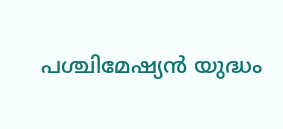പശ്ചിമേഷ്യൻ യുദ്ധം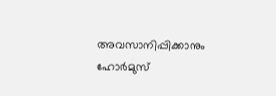അവസാനിപ്പിക്കാനും ഹോർമുസ്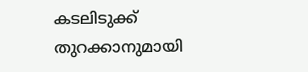കടലിടുക്ക് തുറക്കാനുമായി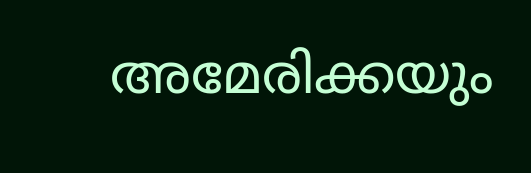അമേരിക്കയും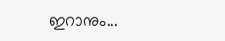ഇറാനും...